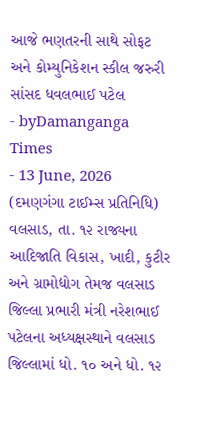આજે ભણતરની સાથે સોફટ અને કોમ્યુનિકેશન સ્કીલ જરુરી સાંસદ ધવલભાઈ પટેલ
- byDamanganga Times
- 13 June, 2026
(દમણગંગા ટાઈમ્સ પ્રતિનિધિ)
વલસાડ, તા. ૧૨ રાજ્યના આદિજાતિ વિકાસ, ખાદી, કુટીર અને ગ્રામોદ્યોગ તેમજ વલસાડ જિલ્લા પ્રભારી મંત્રી નરેશભાઈ પટેલના અધ્યક્ષસ્થાને વલસાડ જિલ્લામાં ધો. ૧૦ અને ધો. ૧૨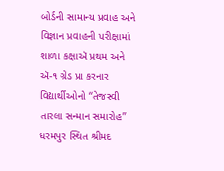બોર્ડની સામાન્ય પ્રવાહ અને વિજ્ઞાન પ્રવાહની પરીક્ષામાં શાળા કક્ષાઍ પ્રથમ અને ઍ-૧ ગ્રેડ પ્રા કરનાર વિદ્યાર્થીઓનો ‘‘તેજસ્વી તારલા સન્માન સમારોહ’’ ધરમપુર સ્થિત શ્રીમદ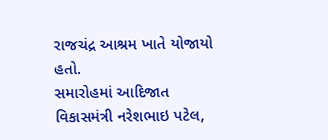રાજચંદ્ર આશ્રમ ખાતે યોજાયો હતો.
સમારોહમાં આદિજાત વિકાસમંત્રી નરેશભાઇ પટેલ,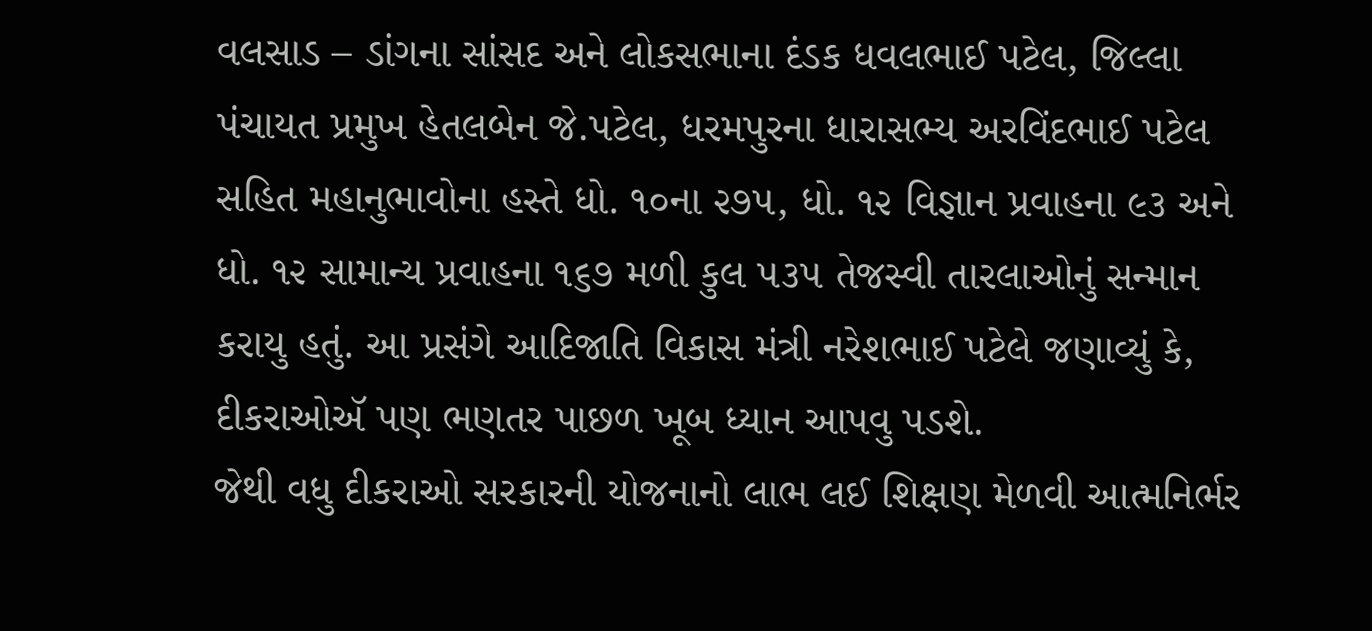વલસાડ – ડાંગના સાંસદ અને લોકસભાના દંડક ધવલભાઈ પટેલ, જિલ્લા પંચાયત પ્રમુખ હેતલબેન જે.પટેલ, ધરમપુરના ધારાસભ્ય અરવિંદભાઈ પટેલ સહિત મહાનુભાવોના હસ્તે ધો. ૧૦ના ૨૭૫, ધો. ૧૨ વિજ્ઞાન પ્રવાહના ૯૩ અને ધો. ૧૨ સામાન્ય પ્રવાહના ૧૬૭ મળી કુલ ૫૩૫ તેજસ્વી તારલાઓનું સન્માન કરાયુ હતું. આ પ્રસંગે આદિજાતિ વિકાસ મંત્રી નરેશભાઈ પટેલે જણાવ્યું કે, દીકરાઓઍ પણ ભણતર પાછળ ખૂબ ધ્યાન આપવુ પડશે.
જેથી વધુ દીકરાઓ સરકારની યોજનાનો લાભ લઈ શિક્ષણ મેળવી આત્મનિર્ભર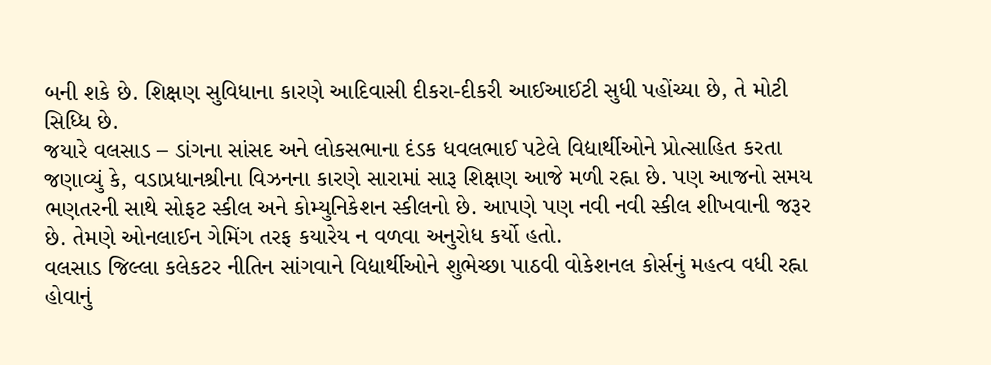બની શકે છે. શિક્ષણ સુવિધાના કારણે આદિવાસી દીકરા-દીકરી આઈઆઈટી સુધી પહોંચ્યા છે, તે મોટી સિધ્ધિ છે.
જયારે વલસાડ – ડાંગના સાંસદ અને લોકસભાના દંડક ધવલભાઈ પટેલે વિદ્યાર્થીઓને પ્રોત્સાહિત કરતા જણાવ્યું કે, વડાપ્રધાનશ્રીના વિઝનના કારણે સારામાં સારૂ શિક્ષણ આજે મળી રહ્ના છે. પણ આજનો સમય ભણતરની સાથે સોફટ સ્કીલ અને કોમ્યુનિકેશન સ્કીલનો છે. આપણે પણ નવી નવી સ્કીલ શીખવાની જરૂર છે. તેમણે ઓનલાઈન ગેમિંગ તરફ કયારેય ન વળવા અનુરોધ કર્યો હતો.
વલસાડ જિલ્લા કલેકટર નીતિન સાંગવાને વિદ્યાર્થીઓને શુભેચ્છા પાઠવી વોકેશનલ કોર્સનું મહત્વ વધી રહ્ના હોવાનું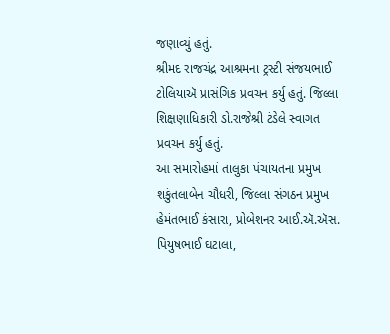જણાવ્યું હતું.
શ્રીમદ રાજચંદ્ર આશ્રમના ટ્રસ્ટી સંજયભાઈ ટોલિયાઍ પ્રાસંગિક પ્રવચન કર્યુ હતું. જિલ્લા શિક્ષણાધિકારી ડો.રાજેશ્રી ટંડેલે સ્વાગત પ્રવચન કર્યુ હતું.
આ સમારોહમાં તાલુકા પંચાયતના પ્રમુખ શકુંતલાબેન ચૌધરી, જિલ્લા સંગઠન પ્રમુખ હેમંતભાઈ કંસારા, પ્રોબેશનર આઈ.ઍ.ઍસ. પિયુષભાઈ ઘટાલા,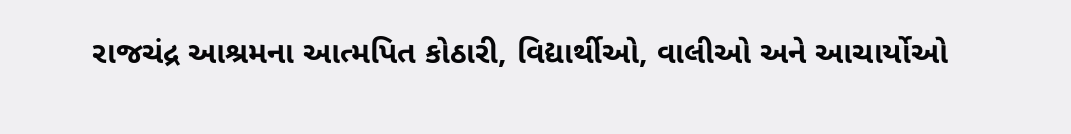રાજચંદ્ર આશ્રમના આત્મપિત કોઠારી, વિદ્યાર્થીઓ, વાલીઓ અને આચાર્યોઓ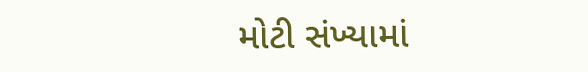મોટી સંખ્યામાં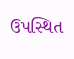ઉપસ્થિત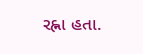રહ્ના હતા.